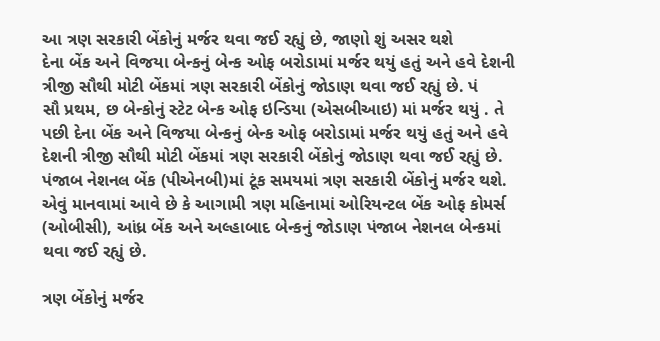આ ત્રણ સરકારી બેંકોનું મર્જર થવા જઈ રહ્યું છે, જાણો શું અસર થશે
દેના બેંક અને વિજયા બેન્કનું બેન્ક ઓફ બરોડામાં મર્જર થયું હતું અને હવે દેશની ત્રીજી સૌથી મોટી બેંકમાં ત્રણ સરકારી બેંકોનું જોડાણ થવા જઈ રહ્યું છે. પં
સૌ પ્રથમ, છ બેન્કોનું સ્ટેટ બેન્ક ઓફ ઇન્ડિયા (એસબીઆઇ) માં મર્જર થયું . તે પછી દેના બેંક અને વિજયા બેન્કનું બેન્ક ઓફ બરોડામાં મર્જર થયું હતું અને હવે દેશની ત્રીજી સૌથી મોટી બેંકમાં ત્રણ સરકારી બેંકોનું જોડાણ થવા જઈ રહ્યું છે. પંજાબ નેશનલ બેંક (પીએનબી)માં ટૂંક સમયમાં ત્રણ સરકારી બેંકોનું મર્જર થશે. એવું માનવામાં આવે છે કે આગામી ત્રણ મહિનામાં ઓરિયન્ટલ બેંક ઓફ કોમર્સ (ઓબીસી), આંધ્ર બેંક અને અલ્હાબાદ બેન્કનું જોડાણ પંજાબ નેશનલ બેન્કમાં થવા જઈ રહ્યું છે.

ત્રણ બેંકોનું મર્જર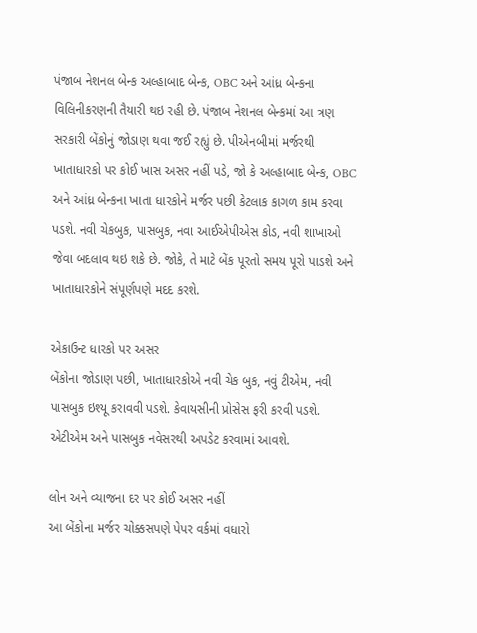પંજાબ નેશનલ બેન્ક અલ્હાબાદ બેન્ક, OBC અને આંધ્ર બેન્કના વિલિનીકરણની તૈયારી થઇ રહી છે. પંજાબ નેશનલ બેન્કમાં આ ત્રણ સરકારી બેંકોનું જોડાણ થવા જઈ રહ્યું છે. પીએનબીમાં મર્જરથી ખાતાધારકો પર કોઈ ખાસ અસર નહીં પડે, જો કે અલ્હાબાદ બેન્ક, OBC અને આંધ્ર બેન્કના ખાતા ધારકોને મર્જર પછી કેટલાક કાગળ કામ કરવા પડશે. નવી ચેકબુક, પાસબુક, નવા આઈએપીએસ કોડ, નવી શાખાઓ જેવા બદલાવ થઇ શકે છે. જોકે, તે માટે બેંક પૂરતો સમય પૂરો પાડશે અને ખાતાધારકોને સંપૂર્ણપણે મદદ કરશે.

એકાઉન્ટ ધારકો પર અસર
બેંકોના જોડાણ પછી, ખાતાધારકોએ નવી ચેક બુક, નવું ટીએમ, નવી પાસબુક ઇશ્યૂ કરાવવી પડશે. કેવાયસીની પ્રોસેસ ફરી કરવી પડશે. એટીએમ અને પાસબુક નવેસરથી અપડેટ કરવામાં આવશે.

લોન અને વ્યાજના દર પર કોઈ અસર નહીં
આ બેંકોના મર્જર ચોક્કસપણે પેપર વર્કમાં વધારો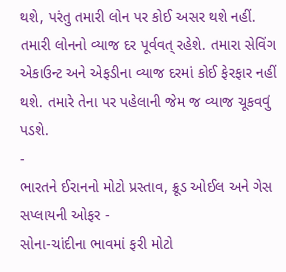થશે, પરંતુ તમારી લોન પર કોઈ અસર થશે નહીં. તમારી લોનનો વ્યાજ દર પૂર્વવત્ રહેશે. તમારા સેવિંગ એકાઉન્ટ અને એફડીના વ્યાજ દરમાં કોઈ ફેરફાર નહીં થશે. તમારે તેના પર પહેલાની જેમ જ વ્યાજ ચૂકવવું પડશે.
-
ભારતને ઈરાનનો મોટો પ્રસ્તાવ, ક્રૂડ ઓઈલ અને ગેસ સપ્લાયની ઓફર -
સોના-ચાંદીના ભાવમાં ફરી મોટો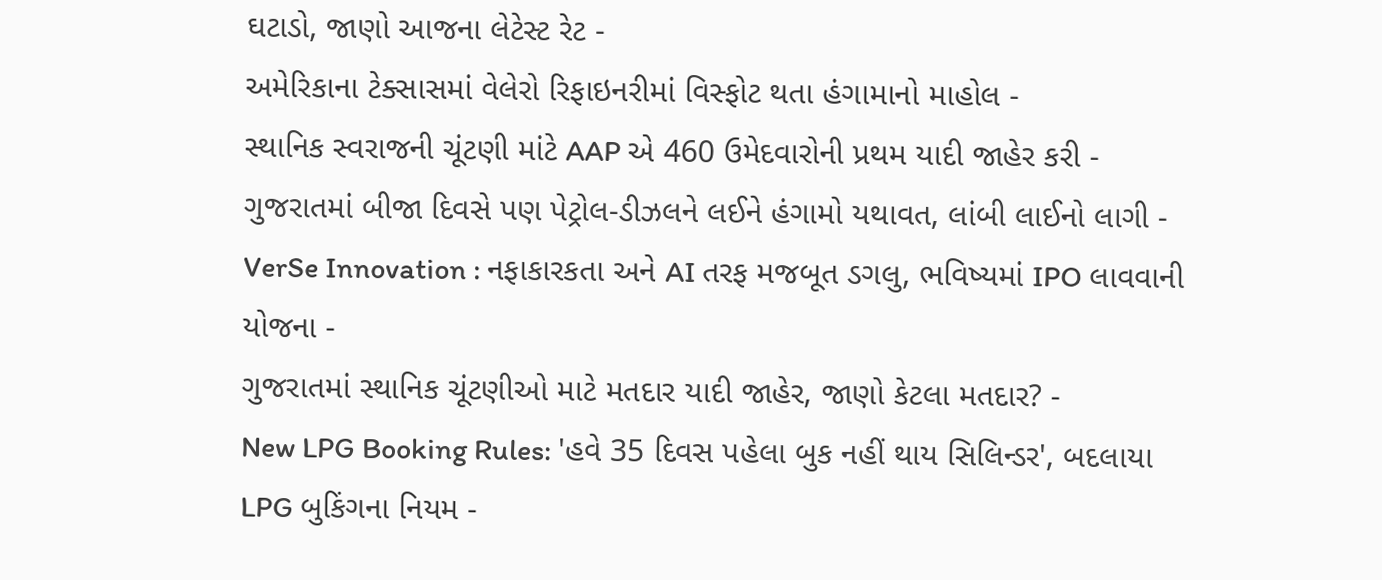ઘટાડો, જાણો આજના લેટેસ્ટ રેટ -
અમેરિકાના ટેક્સાસમાં વેલેરો રિફાઇનરીમાં વિસ્ફોટ થતા હંગામાનો માહોલ -
સ્થાનિક સ્વરાજની ચૂંટણી માંટે AAP એ 460 ઉમેદવારોની પ્રથમ યાદી જાહેર કરી -
ગુજરાતમાં બીજા દિવસે પણ પેટ્રોલ-ડીઝલને લઈને હંગામો યથાવત, લાંબી લાઈનો લાગી -
VerSe Innovation : નફાકારકતા અને AI તરફ મજબૂત ડગલુ, ભવિષ્યમાં IPO લાવવાની યોજના -
ગુજરાતમાં સ્થાનિક ચૂંટણીઓ માટે મતદાર યાદી જાહેર, જાણો કેટલા મતદાર? -
New LPG Booking Rules: 'હવે 35 દિવસ પહેલા બુક નહીં થાય સિલિન્ડર', બદલાયા LPG બુકિંગના નિયમ -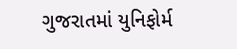ગુજરાતમાં યુનિફોર્મ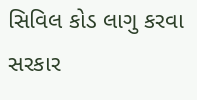સિવિલ કોડ લાગુ કરવા સરકાર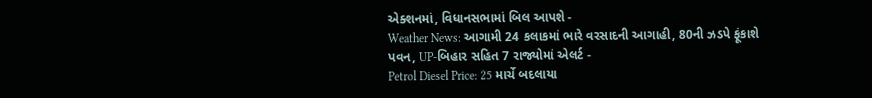એક્શનમાં, વિધાનસભામાં બિલ આપશે -
Weather News: આગામી 24 કલાકમાં ભારે વરસાદની આગાહી, 80ની ઝડપે ફૂંકાશે પવન, UP-બિહાર સહિત 7 રાજ્યોમાં એલર્ટ -
Petrol Diesel Price: 25 માર્ચે બદલાયા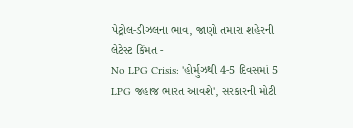પેટ્રોલ-ડીઝલના ભાવ, જાણો તમારા શહેરની લેટેસ્ટ કિંમત -
No LPG Crisis: 'હોર્મુઝથી 4-5 દિવસમાં 5 LPG જહાજ ભારત આવશે', સરકારની મોટી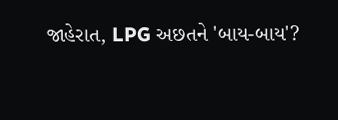જાહેરાત, LPG અછતને 'બાય-બાય'?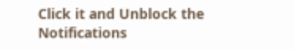Click it and Unblock the Notifications